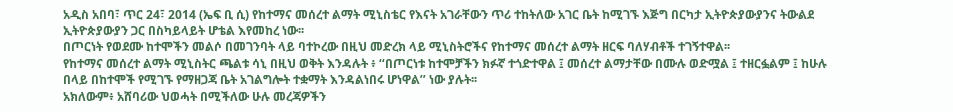አዲስ አበባ፣ ጥር 24፣ 2014 (ኤፍ ቢ ሲ) የከተማና መሰረተ ልማት ሚኒስቴር የእናት አገራቸውን ጥሪ ተከትለው አገር ቤት ከሚገኙ እጅግ በርካታ ኢትዮጵያውያንና ትውልደ ኢትዮጵያውያን ጋር በስካይላይት ሆቴል እየመከረ ነው፡፡
በጦርነት የወደሙ ከተሞችን መልሶ በመገንባት ላይ ባተኮረው በዚህ መድረክ ላይ ሚኒስትሮችና የከተማና መሰረተ ልማት ዘርፍ ባለሃብቶች ተገኝተዋል፡፡
የከተማና መሰረተ ልማት ሚኒስትር ጫልቱ ሳኒ በዚህ ወቅት እንዳሉት ፥ ‘‘በጦርነቱ ከተሞቻችን ክፉኛ ተጎድተዋል ፤ መሰረተ ልማታቸው በሙሉ ወድሟል ፤ ተዘርፏልም ፤ ከሁሉ በላይ በከተሞች የሚገኙ የማዘጋጃ ቤት አገልግሎት ተቋማት እንዳልነበሩ ሆነዋል’’ ነው ያሉት፡፡
አክለውም፥ አሸባሪው ህወሓት በሚችለው ሁሉ መረጃዎችን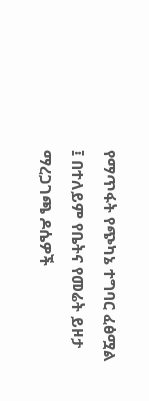የማጥፋት የጭካኔ ተግባር ፈፅሟል ፤ በተለይም የቤትና የመሬት ይዞታ ማረጋገጫ ዶሴዎች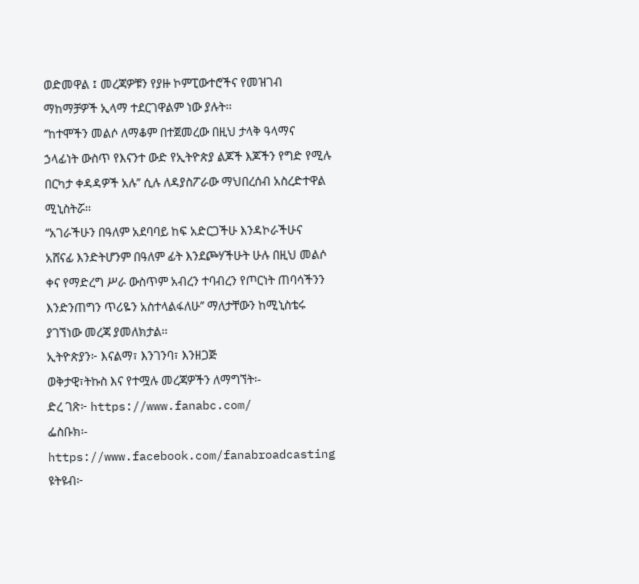ወድመዋል ፤ መረጃዎቹን የያዙ ኮምፒውተሮችና የመዝገብ ማከማቻዎች ኢላማ ተደርገዋልም ነው ያሉት፡፡
‘’ከተሞችን መልሶ ለማቆም በተጀመረው በዚህ ታላቅ ዓላማና ኃላፊነት ውስጥ የእናንተ ውድ የኢትዮጵያ ልጆች እጆችን የግድ የሚሉ በርካታ ቀዳዳዎች አሉ’’ ሲሉ ለዳያስፖራው ማህበረሰብ አስረድተዋል ሚኒስትሯ፡፡
‘‘አገራችሁን በዓለም አደባባይ ከፍ አድርጋችሁ እንዳኮራችሁና አሸናፊ እንድትሆንም በዓለም ፊት እንደጮሃችሁት ሁሉ በዚህ መልሶ ቀና የማድረግ ሥራ ውስጥም አብረን ተባብረን የጦርነት ጠባሳችንን እንድንጠግን ጥሪዬን አስተላልፋለሁ’’ ማለታቸውን ከሚኒስቴሩ ያገኘነው መረጃ ያመለክታል፡፡
ኢትዮጵያን፦ እናልማ፣ እንገንባ፣ እንዘጋጅ
ወቅታዊ፣ትኩስ እና የተሟሉ መረጃዎችን ለማግኘት፡-
ድረ ገጽ፦ https://www.fanabc.com/
ፌስቡክ፡- https://www.facebook.com/fanabroadcasting
ዩትዩብ፦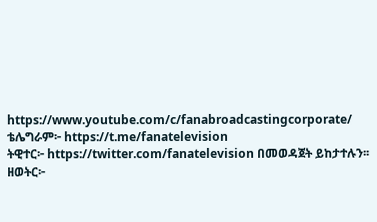https://www.youtube.com/c/fanabroadcastingcorporate/
ቴሌግራም፦ https://t.me/fanatelevision
ትዊተር፦ https://twitter.com/fanatelevision በመወዳጀት ይከታተሉን፡፡
ዘወትር፦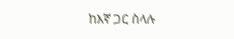ከእኛ ጋር ስላሉ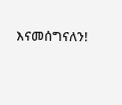እናመሰግናለን!